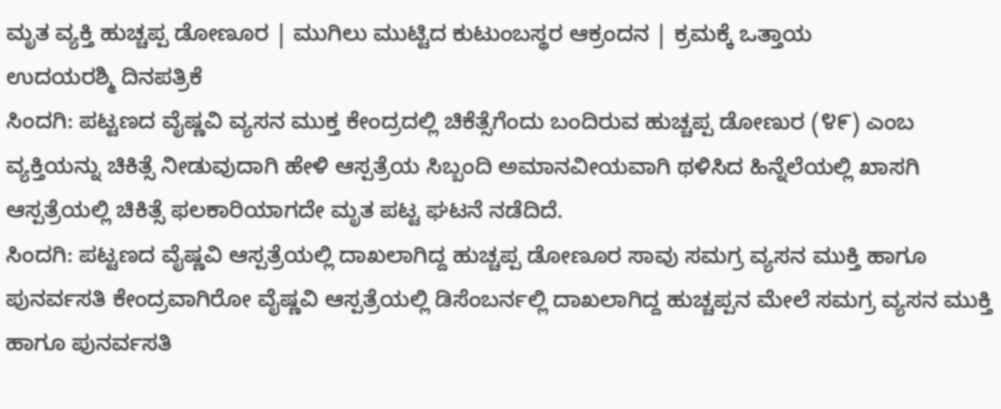ಮೃತ ವ್ಯಕ್ತಿ ಹುಚ್ಚಪ್ಪ ಡೋಣೂರ | ಮುಗಿಲು ಮುಟ್ಟಿದ ಕುಟುಂಬಸ್ಥರ ಆಕ್ರಂದನ | ಕ್ರಮಕ್ಕೆ ಒತ್ತಾಯ
ಉದಯರಶ್ಮಿ ದಿನಪತ್ರಿಕೆ
ಸಿಂದಗಿ: ಪಟ್ಟಣದ ವೈಷ್ಣವಿ ವ್ಯಸನ ಮುಕ್ತ ಕೇಂದ್ರದಲ್ಲಿ ಚಿಕೆತ್ಸೆಗೆಂದು ಬಂದಿರುವ ಹುಚ್ಚಪ್ಪ ಡೋಣುರ (೪೯) ಎಂಬ ವ್ಯಕ್ತಿಯನ್ನು ಚಿಕಿತ್ಸೆ ನೀಡುವುದಾಗಿ ಹೇಳಿ ಆಸ್ಪತ್ರೆಯ ಸಿಬ್ಬಂದಿ ಅಮಾನವೀಯವಾಗಿ ಥಳಿಸಿದ ಹಿನ್ನೆಲೆಯಲ್ಲಿ ಖಾಸಗಿ ಆಸ್ಪತ್ರೆಯಲ್ಲಿ ಚಿಕಿತ್ಸೆ ಫಲಕಾರಿಯಾಗದೇ ಮೃತ ಪಟ್ಟ ಘಟನೆ ನಡೆದಿದೆ.
ಸಿಂದಗಿ: ಪಟ್ಟಣದ ವೈಷ್ಣವಿ ಆಸ್ಪತ್ರೆಯಲ್ಲಿ ದಾಖಲಾಗಿದ್ದ ಹುಚ್ಚಪ್ಪ ಡೋಣೂರ ಸಾವು ಸಮಗ್ರ ವ್ಯಸನ ಮುಕ್ತಿ ಹಾಗೂ ಪುನರ್ವಸತಿ ಕೇಂದ್ರವಾಗಿರೋ ವೈಷ್ಣವಿ ಆಸ್ಪತ್ರೆಯಲ್ಲಿ ಡಿಸೆಂಬರ್ನಲ್ಲಿ ದಾಖಲಾಗಿದ್ದ ಹುಚ್ಚಪ್ಪನ ಮೇಲೆ ಸಮಗ್ರ ವ್ಯಸನ ಮುಕ್ತಿ ಹಾಗೂ ಪುನರ್ವಸತಿ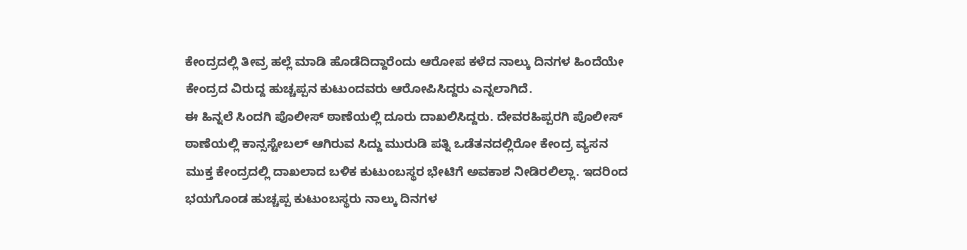ಕೇಂದ್ರದಲ್ಲಿ ತೀವ್ರ ಹಲ್ಲೆ ಮಾಡಿ ಹೊಡೆದಿದ್ದಾರೆಂದು ಆರೋಪ ಕಳೆದ ನಾಲ್ಕು ದಿನಗಳ ಹಿಂದೆಯೇ ಕೇಂದ್ರದ ವಿರುದ್ದ ಹುಚ್ಚಪ್ಪನ ಕುಟುಂದವರು ಆರೋಪಿಸಿದ್ದರು ಎನ್ನಲಾಗಿದೆ.
ಈ ಹಿನ್ನಲೆ ಸಿಂದಗಿ ಪೊಲೀಸ್ ಠಾಣೆಯಲ್ಲಿ ದೂರು ದಾಖಲಿಸಿದ್ದರು. ದೇವರಹಿಪ್ಪರಗಿ ಪೊಲೀಸ್ ಠಾಣೆಯಲ್ಲಿ ಕಾನ್ಸಸ್ಟೇಬಲ್ ಆಗಿರುವ ಸಿದ್ದು ಮುರುಡಿ ಪತ್ನಿ ಒಡೆತನದಲ್ಲಿರೋ ಕೇಂದ್ರ ವ್ಯಸನ ಮುಕ್ತ ಕೇಂದ್ರದಲ್ಲಿ ದಾಖಲಾದ ಬಳಿಕ ಕುಟುಂಬಸ್ಥರ ಭೇಟಿಗೆ ಅವಕಾಶ ನೀಡಿರಲಿಲ್ಲಾ. ಇದರಿಂದ ಭಯಗೊಂಡ ಹುಚ್ಚಪ್ಪ ಕುಟುಂಬಸ್ಥರು ನಾಲ್ಕು ದಿನಗಳ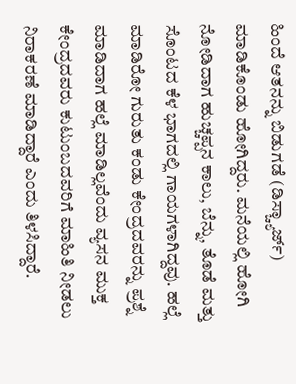ಹಿಂದೆ ಆತನನ್ನು ಬಿಡುಗಡೆ (ಡಿಸ್ಚ್ಯಾರ್ಜ್) ಮಾಡಿಕೊಂಡು ಹೋಗಿದ್ದರು. ಮನೆಯಲ್ಲಿ ಹೋಗಿ ನೋಡಿದಾಗ ಹುಚ್ಚಪ್ಪನ ಕಾಲು, ಬೆನ್ನು, ತೊಡೆ ಮತ್ತು ಸೊಂಟದ ಕೆಳ ಭಾಗದಲ್ಲಿ ಗಾಯಗಳಾಗಿದ್ದವು. ಹಲ್ಲೆ ಮಾಡಿರೋ ಗುರುತು ಕಂಡು ಕೇಂದ್ರದವರನ್ನು ಪ್ರಶ್ನೆ ಮಾಡಿದಾಗ ಹಲ್ಲೆ ಮಾಡಿಲ್ಲವೆಂದು ವ್ಯಸನ ಮುಕ್ತ ಕೇಂದ್ರದವರು ಕುಟುಂಬದವರಿಗೆ ಮಾಹಿತಿ ನೀಡಲು ನಿರಾಕರಣೆ ಮಾಡಿದ್ದಾರೆ ಎಂದು ತಿಳಸಿದ್ದಾರೆ.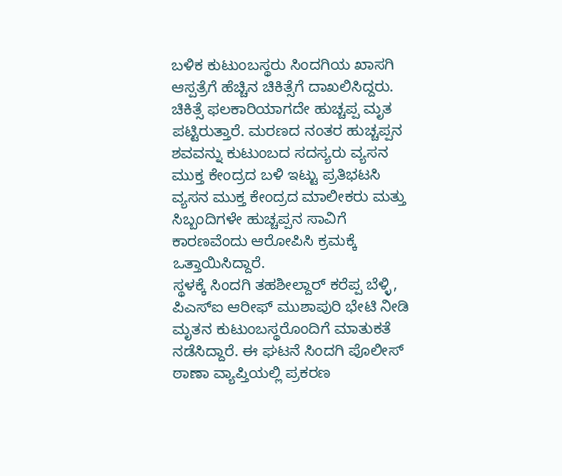ಬಳಿಕ ಕುಟುಂಬಸ್ಥರು ಸಿಂದಗಿಯ ಖಾಸಗಿ ಆಸ್ಪತ್ರೆಗೆ ಹೆಚ್ಚಿನ ಚಿಕಿತ್ಸೆಗೆ ದಾಖಲಿಸಿದ್ದರು. ಚಿಕಿತ್ಸೆ ಫಲಕಾರಿಯಾಗದೇ ಹುಚ್ಚಪ್ಪ ಮೃತ ಪಟ್ಟಿರುತ್ತಾರೆ. ಮರಣದ ನಂತರ ಹುಚ್ಚಪ್ಪನ ಶವವನ್ನು ಕುಟುಂಬದ ಸದಸ್ಯರು ವ್ಯಸನ ಮುಕ್ತ ಕೇಂದ್ರದ ಬಳಿ ಇಟ್ಟು ಪ್ರತಿಭಟಸಿ ವ್ಯಸನ ಮುಕ್ತ ಕೇಂದ್ರದ ಮಾಲೀಕರು ಮತ್ತು ಸಿಬ್ಬಂದಿಗಳೇ ಹುಚ್ಚಪ್ಪನ ಸಾವಿಗೆ ಕಾರಣವೆಂದು ಆರೋಪಿಸಿ ಕ್ರಮಕ್ಕೆ ಒತ್ತಾಯಿಸಿದ್ದಾರೆ.
ಸ್ಥಳಕ್ಕೆ ಸಿಂದಗಿ ತಹಶೀಲ್ದಾರ್ ಕರೆಪ್ಪ ಬೆಳ್ಳಿ, ಪಿಎಸ್ಐ ಆರೀಫ್ ಮುಶಾಪುರಿ ಭೇಟಿ ನೀಡಿ ಮೃತನ ಕುಟುಂಬಸ್ಥರೊಂದಿಗೆ ಮಾತುಕತೆ ನಡೆಸಿದ್ದಾರೆ. ಈ ಘಟನೆ ಸಿಂದಗಿ ಪೊಲೀಸ್ ಠಾಣಾ ವ್ಯಾಪ್ತಿಯಲ್ಲಿ ಪ್ರಕರಣ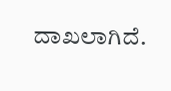ದಾಖಲಾಗಿದೆ.